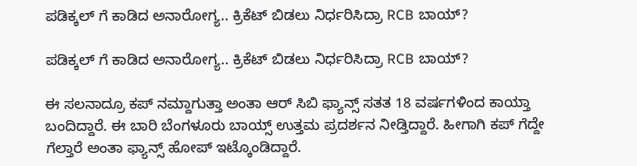ಪಡಿಕ್ಕಲ್‌ ಗೆ ಕಾಡಿದ ಅನಾರೋಗ್ಯ.. ಕ್ರಿಕೆಟ್‌ ಬಿಡಲು ನಿರ್ಧರಿಸಿದ್ರಾ RCB ಬಾಯ್‌?

ಪಡಿಕ್ಕಲ್‌ ಗೆ ಕಾಡಿದ ಅನಾರೋಗ್ಯ.. ಕ್ರಿಕೆಟ್‌ ಬಿಡಲು ನಿರ್ಧರಿಸಿದ್ರಾ RCB ಬಾಯ್‌?

ಈ ಸಲನಾದ್ರೂ ಕಪ್‌ ನಮ್ದಾಗುತ್ತಾ ಅಂತಾ ಆರ್‌ ಸಿಬಿ ಫ್ಯಾನ್ಸ್‌ ಸತತ 18 ವರ್ಷಗಳಿಂದ ಕಾಯ್ತಾ ಬಂದಿದ್ದಾರೆ. ಈ ಬಾರಿ ಬೆಂಗಳೂರು ಬಾಯ್ಸ್‌ ಉತ್ತಮ ಪ್ರದರ್ಶನ ನೀಡ್ತಿದ್ದಾರೆ. ಹೀಗಾಗಿ ಕಪ್‌ ಗೆದ್ದೇ ಗೆಲ್ತಾರೆ ಅಂತಾ ಫ್ಯಾನ್ಸ್‌ ಹೋಪ್‌ ಇಟ್ಕೊಂಡಿದ್ದಾರೆ.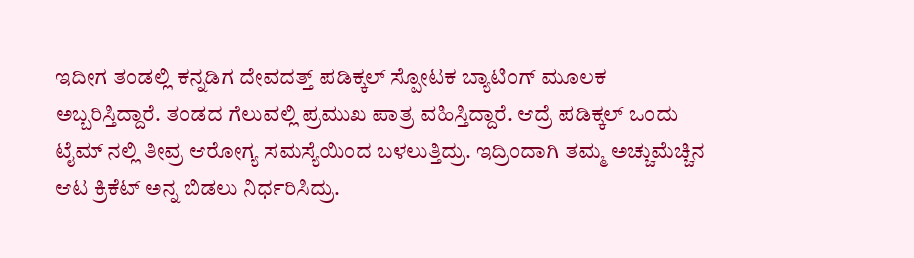ಇದೀಗ ತಂಡಲ್ಲಿ ಕನ್ನಡಿಗ ದೇವದತ್ತ್‌ ಪಡಿಕ್ಕಲ್‌ ಸ್ಪೋಟಕ ಬ್ಯಾಟಿಂಗ್‌ ಮೂಲಕ ಅಬ್ಬರಿಸ್ತಿದ್ದಾರೆ. ತಂಡದ ಗೆಲುವಲ್ಲಿ ಪ್ರಮುಖ ಪಾತ್ರ ವಹಿಸ್ತಿದ್ದಾರೆ. ಆದ್ರೆ ಪಡಿಕ್ಕಲ್‌ ಒಂದು ಟೈಮ್‌ ನಲ್ಲಿ ತೀವ್ರ ಆರೋಗ್ಯ ಸಮಸ್ಯೆಯಿಂದ ಬಳಲುತ್ತಿದ್ರು. ಇದ್ರಿಂದಾಗಿ ತಮ್ಮ ಅಚ್ಚುಮೆಚ್ಚಿನ ಆಟ ಕ್ರಿಕೆಟ್‌ ಅನ್ನ ಬಿಡಲು ನಿರ್ಧರಿಸಿದ್ರು.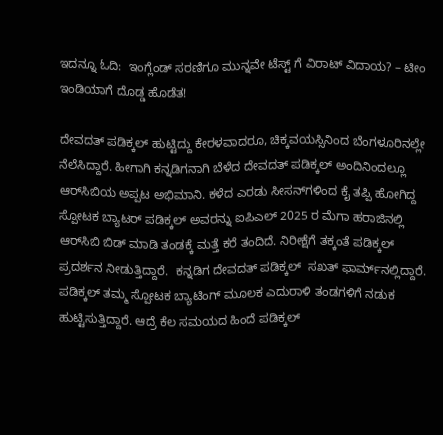ಇದನ್ನೂ ಓದಿ:  ಇಂಗ್ಲೆಂಡ್ ಸರಣಿಗೂ ಮುನ್ನವೇ ಟೆಸ್ಟ್ ಗೆ ವಿರಾಟ್ ವಿದಾಯ? – ಟೀಂ ಇಂಡಿಯಾಗೆ ದೊಡ್ಡ ಹೊಡೆತ!

ದೇವದತ್ ಪಡಿಕ್ಕಲ್ ಹುಟ್ಟಿದ್ದು ಕೇರಳವಾದರೂ, ಚಿಕ್ಕವಯಸ್ಸಿನಿಂದ ಬೆಂಗಳೂರಿನಲ್ಲೇ ನೆಲೆಸಿದ್ದಾರೆ. ಹೀಗಾಗಿ ಕನ್ನಡಿಗನಾಗಿ ಬೆಳೆದ ದೇವದತ್ ಪಡಿಕ್ಕಲ್ ಅಂದಿನಿಂದಲ್ಲೂ ಆರ್‌ಸಿಬಿಯ ಅಪ್ಪಟ ಅಭಿಮಾನಿ. ಕಳೆದ ಎರಡು ಸೀಸನ್‌ಗಳಿಂದ ಕೈ ತಪ್ಪಿ ಹೋಗಿದ್ದ ಸ್ಪೋಟಕ ಬ್ಯಾಟರ್ ಪಡಿಕ್ಕಲ್ ಅವರನ್ನು ಐಪಿಎಲ್ 2025 ರ ಮೆಗಾ ಹರಾಜಿನಲ್ಲಿ ಆರ್‌ಸಿಬಿ ಬಿಡ್ ಮಾಡಿ ತಂಡಕ್ಕೆ ಮತ್ತೆ ಕರೆ ತಂದಿದೆ. ನಿರೀಕ್ಷೆಗೆ ತಕ್ಕಂತೆ ಪಡಿಕ್ಕಲ್ ಪ್ರದರ್ಶನ ನೀಡುತ್ತಿದ್ದಾರೆ.  ಕನ್ನಡಿಗ ದೇವದತ್ ಪಡಿಕ್ಕಲ್  ಸಖತ್ ಫಾರ್ಮ್‌ನಲ್ಲಿದ್ದಾರೆ. ಪಡಿಕ್ಕಲ್ ತಮ್ಮ ಸ್ಪೋಟಕ ಬ್ಯಾಟಿಂಗ್ ಮೂಲಕ ಎದುರಾಳಿ ತಂಡಗಳಿಗೆ ನಡುಕ ಹುಟ್ಟಿಸುತ್ತಿದ್ದಾರೆ. ಆದ್ರೆ ಕೆಲ ಸಮಯದ ಹಿಂದೆ ಪಡಿಕ್ಕಲ್‌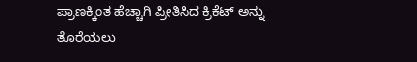ಪ್ರಾಣಕ್ಕಿಂತ ಹೆಚ್ಚಾಗಿ ಪ್ರೀತಿಸಿದ ಕ್ರಿಕೆಟ್ ಅನ್ನು ತೊರೆಯಲು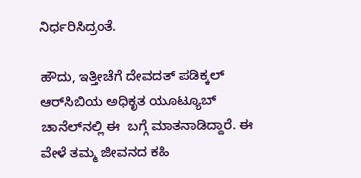ನಿರ್ಧರಿಸಿದ್ರಂತೆ.

ಹೌದು, ಇತ್ತೀಚೆಗೆ ದೇವದತ್‌ ಪಡಿಕ್ಕಲ್ ಆರ್‌ಸಿಬಿಯ ಅಧಿಕೃತ ಯೂಟ್ಯೂಬ್ ಚಾನೆಲ್‌ನಲ್ಲಿ ಈ  ಬಗ್ಗೆ ಮಾತನಾಡಿದ್ದಾರೆ. ಈ ವೇಳೆ ತಮ್ಮ ಜೀವನದ ಕಹಿ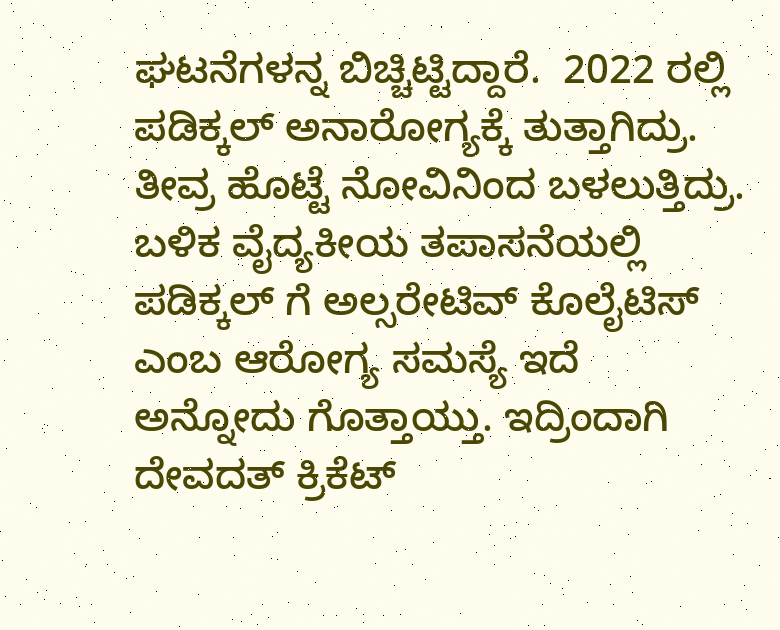ಘಟನೆಗಳನ್ನ ಬಿಚ್ಚಿಟ್ಟಿದ್ದಾರೆ.  2022 ರಲ್ಲಿ ಪಡಿಕ್ಕಲ್‌ ಅನಾರೋಗ್ಯಕ್ಕೆ ತುತ್ತಾಗಿದ್ರು. ತೀವ್ರ ಹೊಟ್ಟೆ ನೋವಿನಿಂದ ಬಳಲುತ್ತಿದ್ರು. ಬಳಿಕ ವೈದ್ಯಕೀಯ ತಪಾಸನೆಯಲ್ಲಿ ಪಡಿಕ್ಕಲ್‌ ಗೆ ಅಲ್ಸರೇಟಿವ್ ಕೊಲೈಟಿಸ್ ಎಂಬ ಆರೋಗ್ಯ ಸಮಸ್ಯೆ ಇದೆ ಅನ್ನೋದು ಗೊತ್ತಾಯ್ತು. ಇದ್ರಿಂದಾಗಿ ದೇವದತ್‌ ಕ್ರಿಕೆಟ್‌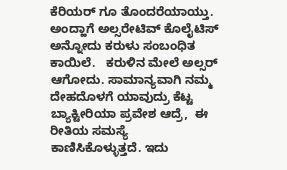ಕೆರಿಯರ್‌ ಗೂ ತೊಂದರೆಯಾಯ್ತು. ಅಂದ್ಹಾಗೆ ಅಲ್ಸರೇಟಿವ್ ಕೊಲೈಟಿಸ್ ಅನ್ನೋದು ಕರುಳು ಸಂಬಂಧಿತ ಕಾಯಿಲೆ.   ಕರುಳಿನ ಮೇಲೆ ಅಲ್ಸರ್ ಆಗೋದು. ಸಾಮಾನ್ಯವಾಗಿ ನಮ್ಮ ದೇಹದೊಳಗೆ ಯಾವುದ್ರು ಕೆಟ್ಟ ಬ್ಯಾಕ್ಟೀರಿಯಾ ಪ್ರವೇಶ ಆದ್ರೆ,  ಈ ರೀತಿಯ ಸಮಸ್ಯೆ ಕಾಣಿಸಿಕೊಳ್ಳುತ್ತದೆ. ಇದು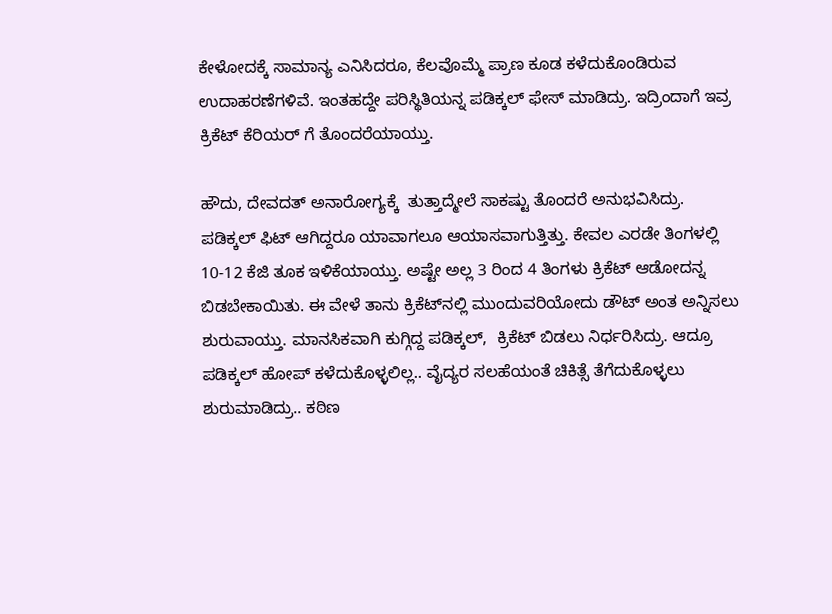ಕೇಳೋದಕ್ಕೆ ಸಾಮಾನ್ಯ ಎನಿಸಿದರೂ, ಕೆಲವೊಮ್ಮೆ ಪ್ರಾಣ ಕೂಡ ಕಳೆದುಕೊಂಡಿರುವ ಉದಾಹರಣೆಗಳಿವೆ. ಇಂತಹದ್ದೇ ಪರಿಸ್ಥಿತಿಯನ್ನ ಪಡಿಕ್ಕಲ್‌ ಫೇಸ್‌ ಮಾಡಿದ್ರು. ಇದ್ರಿಂದಾಗೆ ಇವ್ರ ಕ್ರಿಕೆಟ್‌ ಕೆರಿಯರ್‌ ಗೆ ತೊಂದರೆಯಾಯ್ತು.

ಹೌದು, ದೇವದತ್‌ ಅನಾರೋಗ್ಯಕ್ಕೆ  ತುತ್ತಾದ್ಮೇಲೆ ಸಾಕಷ್ಟು ತೊಂದರೆ ಅನುಭವಿಸಿದ್ರು. ಪಡಿಕ್ಕಲ್ ಫಿಟ್ ಆಗಿದ್ದರೂ ಯಾವಾಗಲೂ ಆಯಾಸವಾಗುತ್ತಿತ್ತು. ಕೇವಲ ಎರಡೇ ತಿಂಗಳಲ್ಲಿ 10-12 ಕೆಜಿ ತೂಕ ಇಳಿಕೆಯಾಯ್ತು. ಅಷ್ಟೇ ಅಲ್ಲ 3 ರಿಂದ 4 ತಿಂಗಳು ಕ್ರಿಕೆಟ್‌ ಆಡೋದನ್ನ ಬಿಡಬೇಕಾಯಿತು. ಈ ವೇಳೆ ತಾನು ಕ್ರಿಕೆಟ್‌ನಲ್ಲಿ ಮುಂದುವರಿಯೋದು ಡೌಟ್‌ ಅಂತ ಅನ್ನಿಸಲು ಶುರುವಾಯ್ತು. ಮಾನಸಿಕವಾಗಿ ಕುಗ್ಗಿದ್ದ ಪಡಿಕ್ಕಲ್‌,  ಕ್ರಿಕೆಟ್‌ ಬಿಡಲು ನಿರ್ಧರಿಸಿದ್ರು. ಆದ್ರೂ ಪಡಿಕ್ಕಲ್‌ ಹೋಪ್‌ ಕಳೆದುಕೊಳ್ಳಲಿಲ್ಲ.. ವೈದ್ಯರ ಸಲಹೆಯಂತೆ ಚಿಕಿತ್ಸೆ ತೆಗೆದುಕೊಳ್ಳಲು ಶುರುಮಾಡಿದ್ರು.. ಕಠಿಣ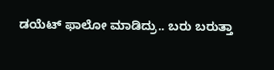ಡಯೆಟ್‌ ಫಾಲೋ ಮಾಡಿದ್ರು.. ಬರು ಬರುತ್ತಾ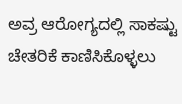ಅವ್ರ ಆರೋಗ್ಯದಲ್ಲಿ ಸಾಕಷ್ಟು ಚೇತರಿಕೆ ಕಾಣಿಸಿಕೊಳ್ಳಲು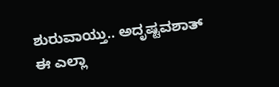ಶುರುವಾಯ್ತು.. ಅದೃಷ್ಟವಶಾತ್ ಈ ಎಲ್ಲಾ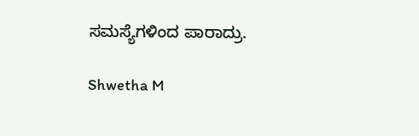ಸಮಸ್ಯೆಗಳಿಂದ ಪಾರಾದ್ರು.

Shwetha M